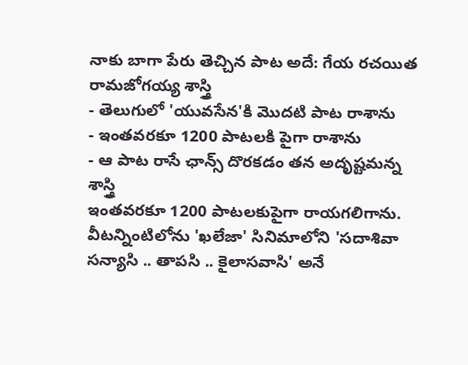నాకు బాగా పేరు తెచ్చిన పాట అదే: గేయ రచయిత రామజోగయ్య శాస్త్రి
- తెలుగులో 'యువసేన'కి మొదటి పాట రాశాను
- ఇంతవరకూ 1200 పాటలకి పైగా రాశాను
- ఆ పాట రాసే ఛాన్స్ దొరకడం తన అదృష్టమన్న శాస్త్రి
ఇంతవరకూ 1200 పాటలకుపైగా రాయగలిగాను. వీటన్నింటిలోను 'ఖలేజా' సినిమాలోని 'సదాశివా సన్యాసి .. తాపసి .. కైలాసవాసి' అనే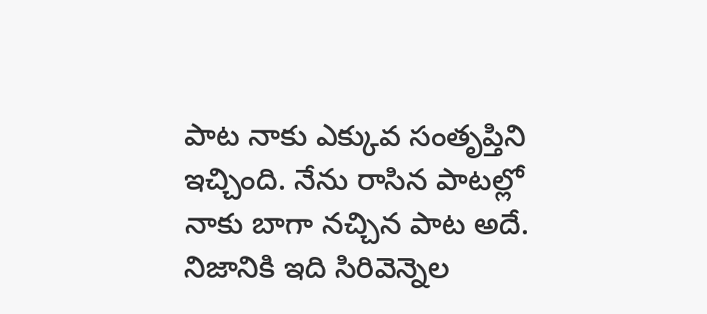పాట నాకు ఎక్కువ సంతృప్తిని ఇచ్చింది. నేను రాసిన పాటల్లో నాకు బాగా నచ్చిన పాట అదే. నిజానికి ఇది సిరివెన్నెల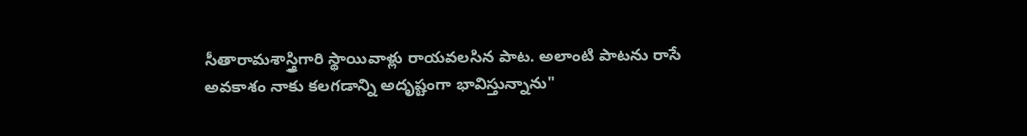సీతారామశాస్త్రిగారి స్థాయివాళ్లు రాయవలసిన పాట. అలాంటి పాటను రాసే అవకాశం నాకు కలగడాన్ని అదృష్టంగా భావిస్తున్నాను"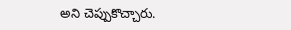అని చెప్పుకొచ్చారు.